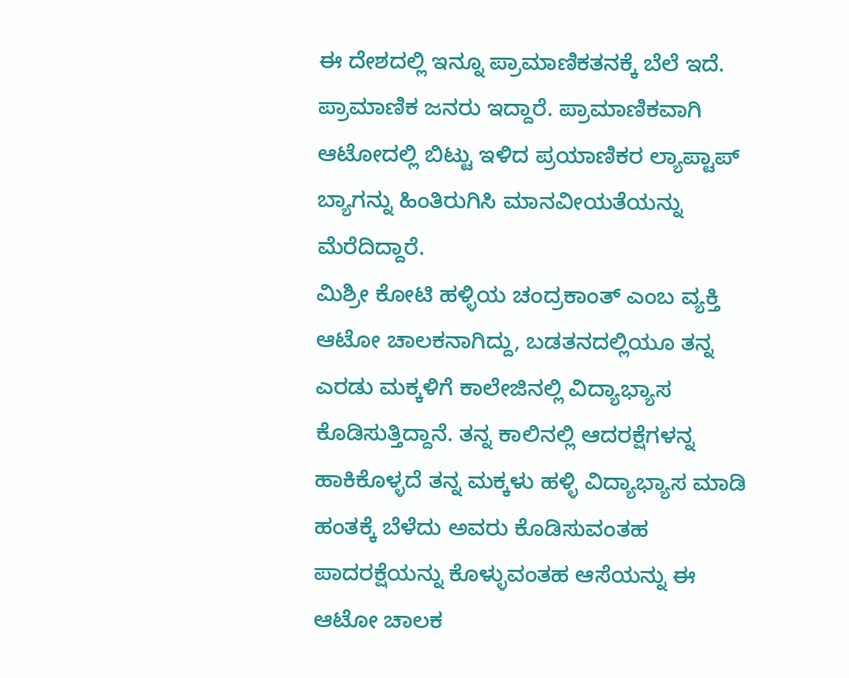ಈ ದೇಶದಲ್ಲಿ ಇನ್ನೂ ಪ್ರಾಮಾಣಿಕತನಕ್ಕೆ ಬೆಲೆ ಇದೆ. ಪ್ರಾಮಾಣಿಕ ಜನರು ಇದ್ದಾರೆ. ಪ್ರಾಮಾಣಿಕವಾಗಿ ಆಟೋದಲ್ಲಿ ಬಿಟ್ಟು ಇಳಿದ ಪ್ರಯಾಣಿಕರ ಲ್ಯಾಪ್ಟಾಪ್ ಬ್ಯಾಗನ್ನು ಹಿಂತಿರುಗಿಸಿ ಮಾನವೀಯತೆಯನ್ನು ಮೆರೆದಿದ್ದಾರೆ.
ಮಿಶ್ರೀ ಕೋಟಿ ಹಳ್ಳಿಯ ಚಂದ್ರಕಾಂತ್ ಎಂಬ ವ್ಯಕ್ತಿ ಆಟೋ ಚಾಲಕನಾಗಿದ್ದು, ಬಡತನದಲ್ಲಿಯೂ ತನ್ನ ಎರಡು ಮಕ್ಕಳಿಗೆ ಕಾಲೇಜಿನಲ್ಲಿ ವಿದ್ಯಾಭ್ಯಾಸ ಕೊಡಿಸುತ್ತಿದ್ದಾನೆ. ತನ್ನ ಕಾಲಿನಲ್ಲಿ ಆದರಕ್ಷೆಗಳನ್ನ ಹಾಕಿಕೊಳ್ಳದೆ ತನ್ನ ಮಕ್ಕಳು ಹಳ್ಳಿ ವಿದ್ಯಾಭ್ಯಾಸ ಮಾಡಿ ಹಂತಕ್ಕೆ ಬೆಳೆದು ಅವರು ಕೊಡಿಸುವಂತಹ ಪಾದರಕ್ಷೆಯನ್ನು ಕೊಳ್ಳುವಂತಹ ಆಸೆಯನ್ನು ಈ ಆಟೋ ಚಾಲಕ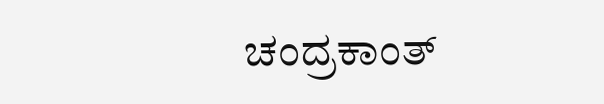ಚಂದ್ರಕಾಂತ್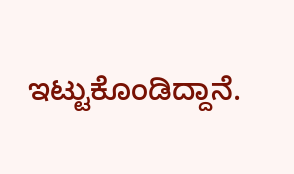ಇಟ್ಟುಕೊಂಡಿದ್ದಾನೆ.